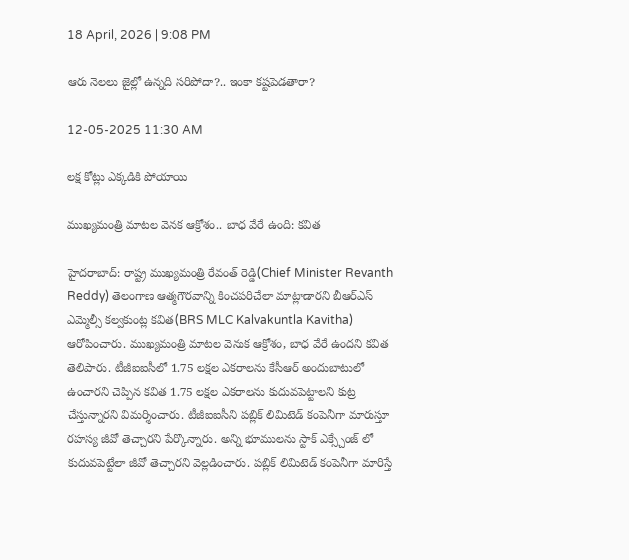18 April, 2026 | 9:08 PM

ఆరు నెలలు జైల్లో ఉన్నది సరిపోదా?.. ఇంకా కష్టపెడతారా?

12-05-2025 11:30 AM

లక్ష కోట్లు ఎక్కడికి పోయాయి

ముఖ్యమంత్రి మాటల వెనక ఆక్రోశం.. బాధ వేరే ఉంది: కవిత

హైదరాబాద్: రాష్ట్ర ముఖ్యమంత్రి రేవంత్ రెడ్డి(Chief Minister Revanth Reddy) తెలంగాణ ఆత్మగౌరవాన్ని కించపరిచేలా మాట్లాడారని బీఆర్ఎస్ ఎమ్మెల్సీ కల్వకుంట్ల కవిత(BRS MLC Kalvakuntla Kavitha) ఆరోపించారు. ముఖ్యమంత్రి మాటల వెనుక ఆక్రోశం, బాధ వేరే ఉందని కవిత తెలిపారు. టీజీఐఐసీలో 1.75 లక్షల ఎకరాలను కేసీఆర్ అందుబాటులో ఉంచారని చెప్పిన కవిత 1.75 లక్షల ఎకరాలను కుదువపెట్టాలని కుట్ర చేస్తున్నారని విమర్శించారు. టీజీఐఐసీని పబ్లిక్ లిమిటెడ్ కంపెనీగా మారుస్తూ రహస్య జీవో తెచ్చారని పేర్కొన్నారు. అన్ని భూములను స్టాక్ ఎక్స్చేంజ్ లో కుదువపెట్టేలా జీవో తెచ్చారని వెల్లడించారు. పబ్లిక్ లిమిటెడ్ కంపెనీగా మారిస్తే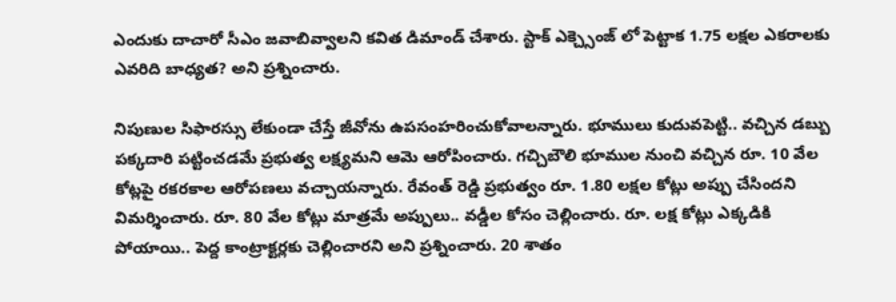ఎందుకు దాచారో సీఎం జవాబివ్వాలని కవిత డిమాండ్ చేశారు. స్టాక్ ఎక్చ్సెంజ్ లో పెట్టాక 1.75 లక్షల ఎకరాలకు ఎవరిది బాధ్యత? అని ప్రశ్నించారు.

నిపుణుల సిఫారస్సు లేకుండా చేస్తే జీవోను ఉపసంహరించుకోవాలన్నారు. భూములు కుదువపెట్టి.. వచ్చిన డబ్బు పక్కదారి పట్టించడమే ప్రభుత్వ లక్ష్యమని ఆమె ఆరోపించారు. గచ్చిబౌలి భూముల నుంచి వచ్చిన రూ. 10 వేల కోట్లపై రకరకాల ఆరోపణలు వచ్చాయన్నారు. రేవంత్ రెడ్డి ప్రభుత్వం రూ. 1.80 లక్షల కోట్లు అప్పు చేసిందని విమర్శించారు. రూ. 80 వేల కోట్లు మాత్రమే అప్పులు.. వడ్డీల కోసం చెల్లించారు. రూ. లక్ష కోట్లు ఎక్కడికి పోయాయి.. పెద్ద కాంట్రాక్టర్లకు చెల్లించారని అని ప్రశ్నించారు. 20 శాతం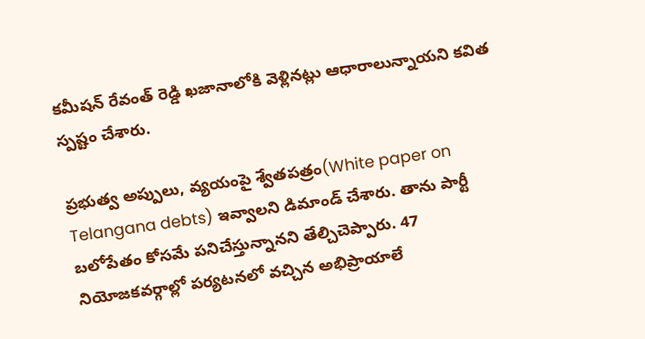కమీషన్ రేవంత్ రెడ్డి ఖజానాలోకి వెళ్లినట్లు ఆధారాలున్నాయని కవిత స్పష్టం చేశారు.

ప్రభుత్వ అప్పులు, వ్యయంపై శ్వేతపత్రం(White paper on Telangana debts) ఇవ్వాలని డిమాండ్ చేశారు. తాను పార్టీ బలోపేతం కోసమే పనిచేస్తున్నానని తేల్చిచెప్పారు. 47 నియోజకవర్గాల్లో పర్యటనలో వచ్చిన అభిప్రాయాలే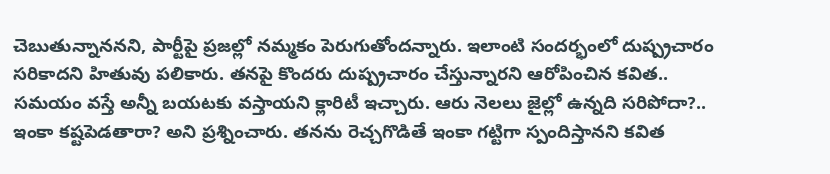చెబుతున్నాననని, పార్టీపై ప్రజల్లో నమ్మకం పెరుగుతోందన్నారు. ఇలాంటి సందర్భంలో దుష్ప్రచారం సరికాదని హితువు పలికారు. తనపై కొందరు దుష్ప్రచారం చేస్తున్నారని ఆరోపించిన కవిత.. సమయం వస్తే అన్నీ బయటకు వస్తాయని క్లారిటీ ఇచ్చారు. ఆరు నెలలు జైల్లో ఉన్నది సరిపోదా?.. ఇంకా కష్టపెడతారా? అని ప్రశ్నించారు. తనను రెచ్చగొడితే ఇంకా గట్టిగా స్పందిస్తానని కవిత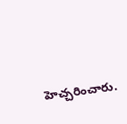హెచ్చరించారు.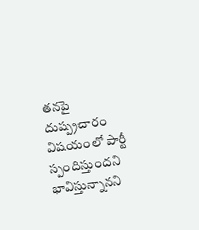తనపై దుష్ప్రచారం విషయంలో పార్టీ స్పందిస్తుందని భావిస్తున్నానని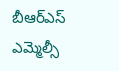బీఆర్ఎస్ ఎమ్మెల్సీ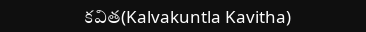కవిత(Kalvakuntla Kavitha)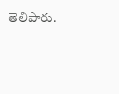తెలిపారు.